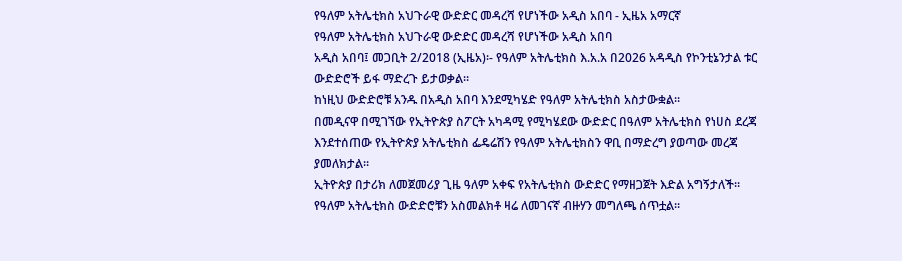የዓለም አትሌቲክስ አህጉራዊ ውድድር መዳረሻ የሆነችው አዲስ አበባ - ኢዜአ አማርኛ
የዓለም አትሌቲክስ አህጉራዊ ውድድር መዳረሻ የሆነችው አዲስ አበባ
አዲስ አበባ፤ መጋቢት 2/2018 (ኢዜአ)፡- የዓለም አትሌቲክስ እ.አ.አ በ2026 አዳዲስ የኮንቲኔንታል ቱር ውድድሮች ይፋ ማድረጉ ይታወቃል።
ከነዚህ ውድድሮቹ አንዱ በአዲስ አበባ እንደሚካሄድ የዓለም አትሌቲክስ አስታውቋል።
በመዲናዋ በሚገኘው የኢትዮጵያ ስፖርት አካዳሚ የሚካሄደው ውድድር በዓለም አትሌቲክስ የነሀስ ደረጃ እንደተሰጠው የኢትዮጵያ አትሌቲክስ ፌዴሬሽን የዓለም አትሌቲክስን ዋቢ በማድረግ ያወጣው መረጃ ያመለክታል።
ኢትዮጵያ በታሪክ ለመጀመሪያ ጊዜ ዓለም አቀፍ የአትሌቲክስ ውድድር የማዘጋጀት እድል አግኝታለች።
የዓለም አትሌቲክስ ውድድሮቹን አስመልክቶ ዛሬ ለመገናኛ ብዙሃን መግለጫ ሰጥቷል።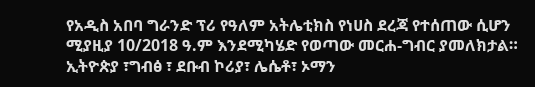የአዲስ አበባ ግራንድ ፕሪ የዓለም አትሌቲክስ የነሀስ ደረጃ የተሰጠው ሲሆን ሚያዚያ 10/2018 ዓ.ም እንደሚካሄድ የወጣው መርሐ-ግብር ያመለክታል።
ኢትዮጵያ ፣ግብፅ ፣ ደቡብ ኮሪያ፣ ሌሴቶ፣ ኦማን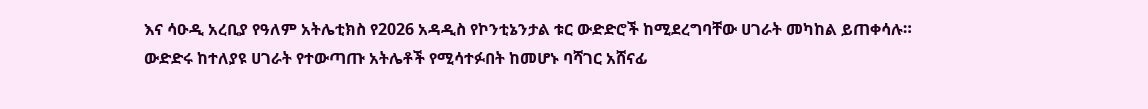እና ሳዑዲ አረቢያ የዓለም አትሌቲክስ የ2026 አዳዲስ የኮንቲኔንታል ቱር ውድድሮች ከሚደረግባቸው ሀገራት መካከል ይጠቀሳሉ።
ውድድሩ ከተለያዩ ሀገራት የተውጣጡ አትሌቶች የሚሳተፉበት ከመሆኑ ባሻገር አሸናፊ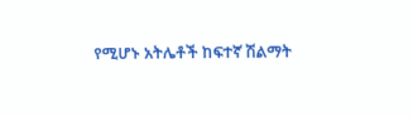የሚሆኑ አትሌቶች ከፍተኛ ሽልማት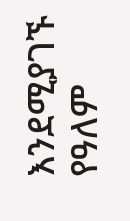እንደሚያገኙ የዓለም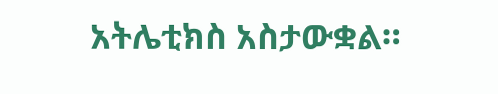አትሌቲክስ አስታውቋል።